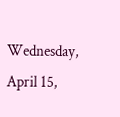Wednesday, April 15,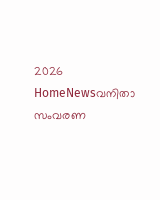2026
HomeNewsവനിതാ സംവരണ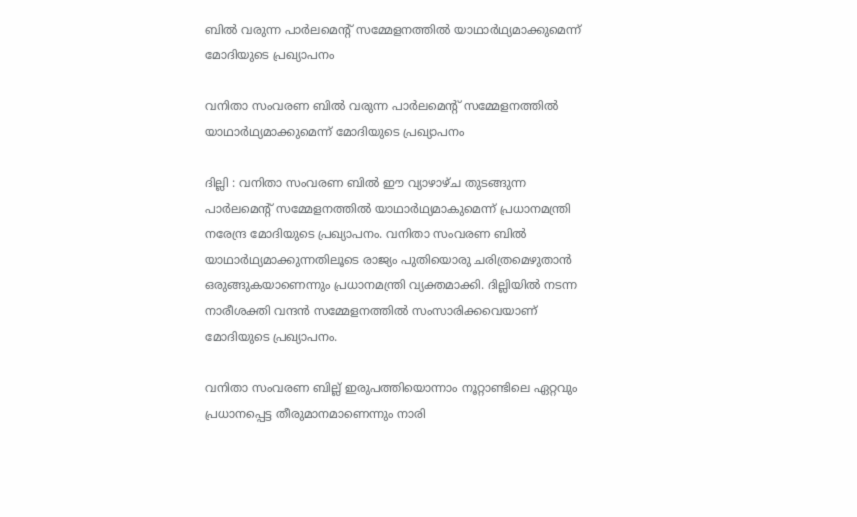ബിൽ വരുന്ന പാർലമെന്‍റ് സമ്മേളനത്തിൽ യാഥാർഥ്യമാക്കുമെന്ന് മോദിയുടെ പ്രഖ്യാപനം

വനിതാ സംവരണ ബിൽ വരുന്ന പാർലമെന്‍റ് സമ്മേളനത്തിൽ യാഥാർഥ്യമാക്കുമെന്ന് മോദിയുടെ പ്രഖ്യാപനം

ദില്ലി : വനിതാ സംവരണ ബിൽ ഈ വ്യാഴാഴ്ച തുടങ്ങുന്ന പാർലമെന്‍റ് സമ്മേളനത്തിൽ യാഥാർഥ്യമാകുമെന്ന് പ്രധാനമന്ത്രി നരേന്ദ്ര മോദിയുടെ പ്രഖ്യാപനം. വനിതാ സംവരണ ബിൽ യാഥാർഥ്യമാക്കുന്നതിലൂടെ രാജ്യം പുതിയൊരു ചരിത്രമെഴുതാൻ ഒരുങ്ങുകയാണെന്നും പ്രധാനമന്ത്രി വ്യക്തമാക്കി. ദില്ലിയിൽ നടന്ന നാരീശക്തി വന്ദൻ സമ്മേളനത്തിൽ സംസാരിക്കവെയാണ് മോദിയുടെ പ്രഖ്യാപനം.

വനിതാ സംവരണ ബില്ല് ഇരുപത്തിയൊന്നാം നൂറ്റാണ്ടിലെ ഏറ്റവും പ്രധാനപ്പെട്ട തീരുമാനമാണെന്നും നാരി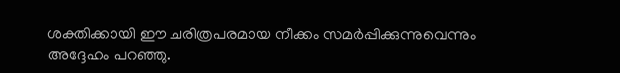ശക്തിക്കായി ഈ ചരിത്രപരമായ നീക്കം സമർപ്പിക്കുന്നുവെന്നും അദ്ദേഹം പറഞ്ഞു.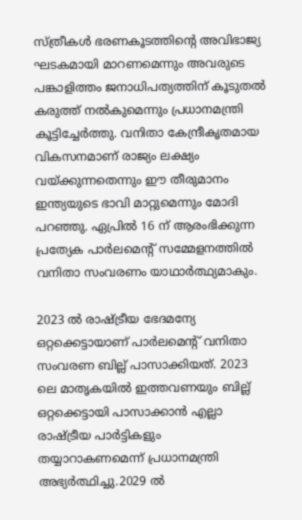സ്ത്രീകൾ ഭരണകൂടത്തിന്റെ അവിഭാജ്യ ഘടകമായി മാറണമെന്നും അവരുടെ പങ്കാളിത്തം ജനാധിപത്യത്തിന് കൂടുതൽ കരുത്ത് നൽകുമെന്നും പ്രധാനമന്ത്രി കൂട്ടിച്ചേർത്തു. വനിതാ കേന്ദ്രീകൃതമായ വികസനമാണ് രാജ്യം ലക്ഷ്യം വയ്ക്കുന്നതെന്നും ഈ തീരുമാനം ഇന്ത്യയുടെ ഭാവി മാറ്റുമെന്നും മോദി പറഞ്ഞു. ഏപ്രിൽ 16 ന് ആരംഭിക്കുന്ന പ്രത്യേക പാർലമെന്റ് സമ്മേളനത്തിൽ വനിതാ സംവരണം യാഥാർത്ഥ്യമാകും.

2023 ൽ രാഷ്ട്രീയ ഭേദമന്യേ ഒറ്റക്കെട്ടായാണ് പാർലമെന്റ് വനിതാ സംവരണ ബില്ല് പാസാക്കിയത്. 2023 ലെ മാതൃകയിൽ ഇത്തവണയും ബില്ല് ഒറ്റക്കെട്ടായി പാസാക്കാൻ എല്ലാ രാഷ്ട്രീയ പാർട്ടികളും തയ്യാറാകണമെന്ന് പ്രധാനമന്ത്രി അഭ്യർത്ഥിച്ചു.2029 ൽ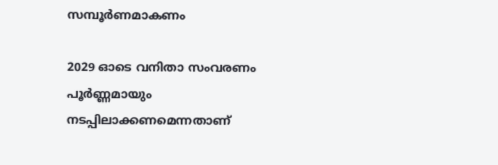സമ്പൂർണമാകണം

2029 ഓടെ വനിതാ സംവരണം പൂർണ്ണമായും നടപ്പിലാക്കണമെന്നതാണ്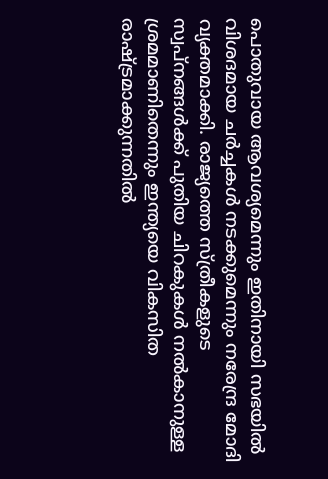പൊതുവായ ആവശ്യമെന്നും ഇതിനായി സഭയിൽ വിശദമായ ചർച്ചകൾ നടക്കുമെന്നും നരേന്ദ്ര മോദി വ്യക്തമാക്കി. രാജ്യത്തെ സ്ത്രീകളുടെ സ്വപ്നങ്ങൾക്ക് പുതിയ ചിറകുകൾ നൽകാനുള്ള ശ്രമമാണിതെന്നും ഇന്ത്യയെ വികസിത രാഷ്ട്രമാക്കുന്നതിൽ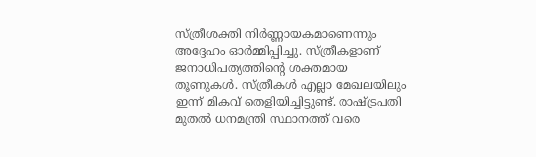സ്ത്രീശക്തി നിർണ്ണായകമാണെന്നും അദ്ദേഹം ഓർമ്മിപ്പിച്ചു. സ്ത്രീകളാണ് ജനാധിപത്യത്തിന്റെ ശക്തമായ തൂണുകൾ. സ്ത്രീകൾ എല്ലാ മേഖലയിലും ഇന്ന് മികവ് തെളിയിച്ചിട്ടുണ്ട്. രാഷ്ട്രപതി മുതൽ ധനമന്ത്രി സ്ഥാനത്ത് വരെ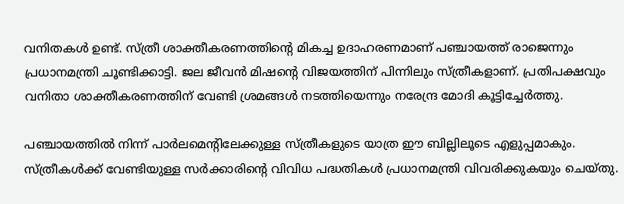വനിതകൾ ഉണ്ട്. സ്ത്രീ ശാക്തീകരണത്തിൻ്റെ മികച്ച ഉദാഹരണമാണ് പഞ്ചായത്ത് രാജെന്നും പ്രധാനമന്ത്രി ചൂണ്ടിക്കാട്ടി. ജല ജീവൻ മിഷൻ്റെ വിജയത്തിന് പിന്നിലും സ്ത്രീകളാണ്. പ്രതിപക്ഷവും വനിതാ ശാക്തീകരണത്തിന് വേണ്ടി ശ്രമങ്ങൾ നടത്തിയെന്നും നരേന്ദ്ര മോദി കൂട്ടിച്ചേർത്തു.

പഞ്ചായത്തിൽ നിന്ന് പാർലമെൻ്റിലേക്കുള്ള സ്ത്രീകളുടെ യാത്ര ഈ ബില്ലിലൂടെ എളുപ്പമാകും. സ്ത്രീകൾക്ക് വേണ്ടിയുള്ള സർക്കാരിൻ്റെ വിവിധ പദ്ധതികൾ പ്രധാനമന്ത്രി വിവരിക്കുകയും ചെയ്തു.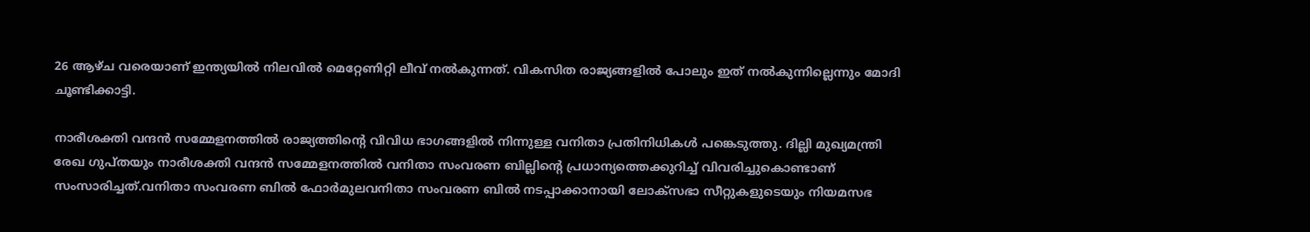26 ആഴ്ച വരെയാണ് ഇന്ത്യയിൽ നിലവിൽ മെറ്റേണിറ്റി ലീവ് നൽകുന്നത്. വികസിത രാജ്യങ്ങളിൽ പോലും ഇത് നൽകുന്നില്ലെന്നും മോദി ചൂണ്ടിക്കാട്ടി.

നാരീശക്തി വന്ദൻ സമ്മേളനത്തിൽ രാജ്യത്തിന്റെ വിവിധ ഭാഗങ്ങളിൽ നിന്നുള്ള വനിതാ പ്രതിനിധികൾ പങ്കെടുത്തു. ദില്ലി മുഖ്യമന്ത്രി രേഖ ഗുപ്തയും നാരീശക്തി വന്ദൻ സമ്മേളനത്തിൽ വനിതാ സംവരണ ബില്ലിന്‍റെ പ്രധാന്യത്തെക്കുറിച്ച് വിവരിച്ചുകൊണ്ടാണ് സംസാരിച്ചത്.വനിതാ സംവരണ ബിൽ ഫോ‍ർമുലവനിതാ സംവരണ ബിൽ നടപ്പാക്കാനായി ലോക്സഭാ സീറ്റുകളുടെയും നിയമസഭ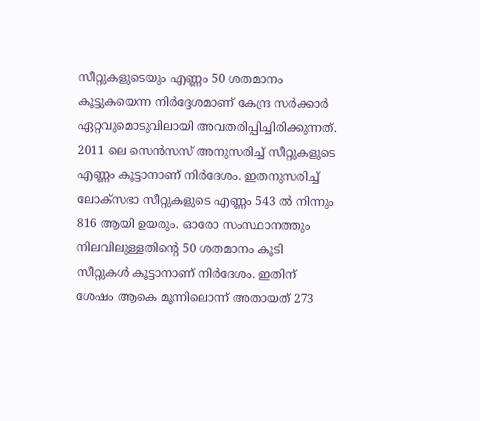സീറ്റുകളുടെയും എണ്ണം 50 ശതമാനം കൂട്ടുകയെന്ന നിർദ്ദേശമാണ് കേന്ദ്ര സർക്കാർ ഏറ്റവുമൊടുവിലായി അവതരിപ്പിച്ചിരിക്കുന്നത്. 2011 ലെ സെൻസസ് അനുസരിച്ച് സീറ്റുകളുടെ എണ്ണം കൂട്ടാനാണ് നിർദേശം. ഇതനുസരിച്ച് ലോക്സഭാ സീറ്റുകളുടെ എണ്ണം 543 ൽ നിന്നും 816 ആയി ഉയരും. ഓരോ സംസ്ഥാനത്തും നിലവിലുള്ളതിന്റെ 50 ശതമാനം കൂടി സീറ്റുകൾ കൂട്ടാനാണ് നിർദേശം. ഇതിന് ശേഷം ആകെ മൂന്നിലൊന്ന് അതായത് 273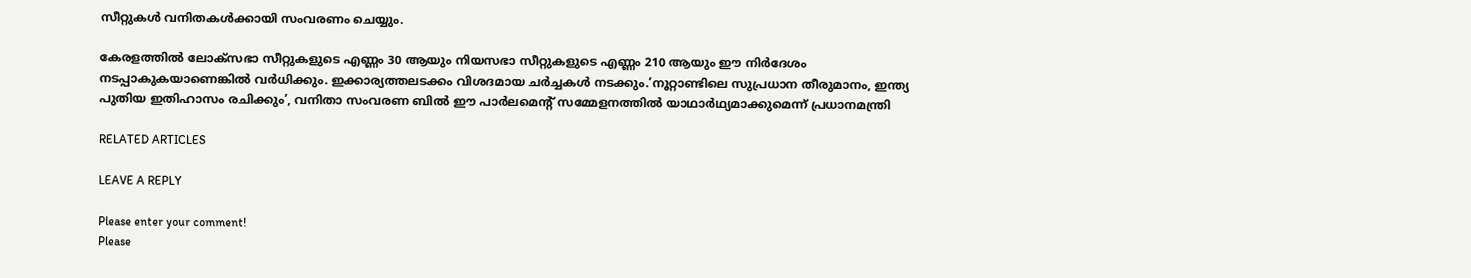സീറ്റുകൾ വനിതകൾക്കായി സംവരണം ചെയ്യും.

കേരളത്തിൽ ലോക്സഭാ സീറ്റുകളുടെ എണ്ണം 30 ആയും നിയസഭാ സീറ്റുകളുടെ എണ്ണം 210 ആയും ഈ നിർദേശം നടപ്പാകുകയാണെങ്കിൽ വർധിക്കും. ഇക്കാര്യത്തലടക്കം വിശദമായ ചർച്ചകൾ നടക്കും.’നൂറ്റാണ്ടിലെ സുപ്രധാന തീരുമാനം, ഇന്ത്യ പുതിയ ഇതിഹാസം രചിക്കും’, വനിതാ സംവരണ ബിൽ ഈ പാർലമെന്‍റ് സമ്മേളനത്തിൽ യാഥാർഥ്യമാക്കുമെന്ന് പ്രധാനമന്ത്രി

RELATED ARTICLES

LEAVE A REPLY

Please enter your comment!
Please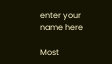enter your name here

Most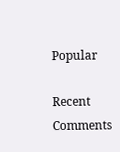Popular

Recent Comments